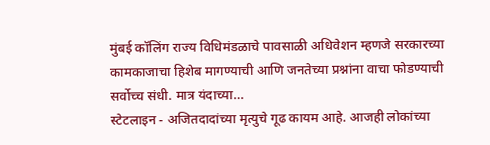मुंबई कॉलिंग राज्य विधिमंडळाचे पावसाळी अधिवेशन म्हणजे सरकारच्या कामकाजाचा हिशेब मागण्याची आणि जनतेच्या प्रश्नांना वाचा फोडण्याची सर्वोच्च संधी. मात्र यंदाच्या…
स्टेटलाइन - अजितदादांच्या मृत्युचे गूढ कायम आहे. आजही लोकांच्या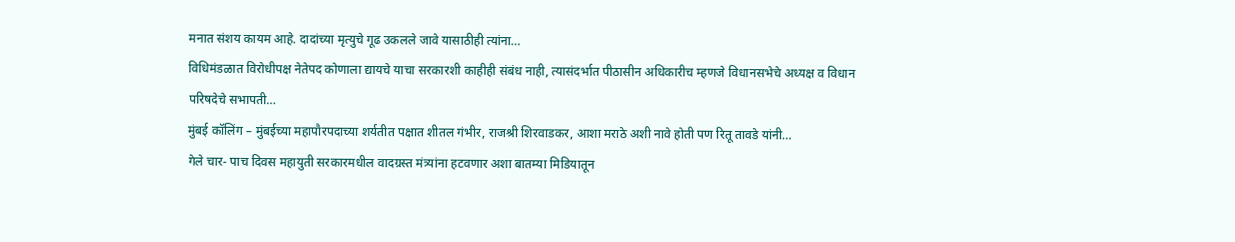मनात संशय कायम आहे. दादांच्या मृत्युचे गूढ उकलले जावे यासाठीही त्यांना…
विधिमंडळात विरोधीपक्ष नेतेपद कोणाला द्यायचे याचा सरकारशी काहीही संबंध नाही, त्यासंदर्भात पीठासीन अधिकारीच म्हणजे विधानसभेचे अध्यक्ष व विधान परिषदेचे सभापती…
मुंबई कॉलिंग – मुंबईच्या महापौरपदाच्या शर्यतीत पक्षात शीतल गंभीर, राजश्री शिरवाडकर, आशा मराठे अशी नावे होती पण रितू तावडे यांनी…
गेले चार- पाच दिवस महायुती सरकारमधील वादग्रस्त मंत्र्यांना हटवणार अशा बातम्या मिडियातून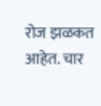रोज झळकत आहेत. चार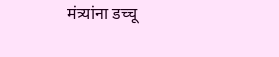मंत्र्यांना डच्चू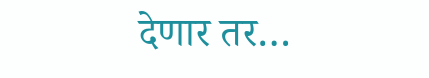देणार तर…